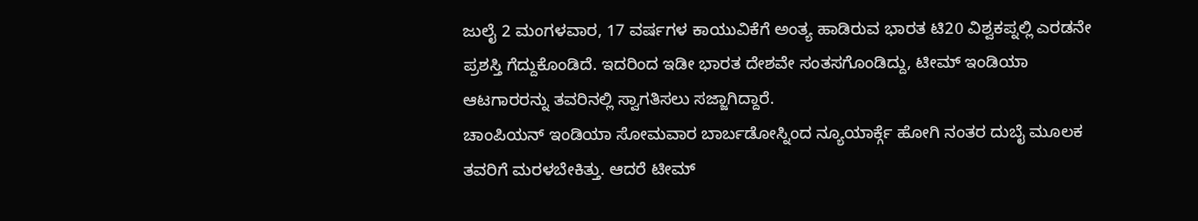ಜುಲೈ 2 ಮಂಗಳವಾರ, 17 ವರ್ಷಗಳ ಕಾಯುವಿಕೆಗೆ ಅಂತ್ಯ ಹಾಡಿರುವ ಭಾರತ ಟಿ20 ವಿಶ್ವಕಪ್ನಲ್ಲಿ ಎರಡನೇ ಪ್ರಶಸ್ತಿ ಗೆದ್ದುಕೊಂಡಿದೆ. ಇದರಿಂದ ಇಡೀ ಭಾರತ ದೇಶವೇ ಸಂತಸಗೊಂಡಿದ್ದು, ಟೀಮ್ ಇಂಡಿಯಾ ಆಟಗಾರರನ್ನು ತವರಿನಲ್ಲಿ ಸ್ವಾಗತಿಸಲು ಸಜ್ಜಾಗಿದ್ದಾರೆ.
ಚಾಂಪಿಯನ್ ಇಂಡಿಯಾ ಸೋಮವಾರ ಬಾರ್ಬಡೋಸ್ನಿಂದ ನ್ಯೂಯಾರ್ಕ್ಗೆ ಹೋಗಿ ನಂತರ ದುಬೈ ಮೂಲಕ ತವರಿಗೆ ಮರಳಬೇಕಿತ್ತು. ಆದರೆ ಟೀಮ್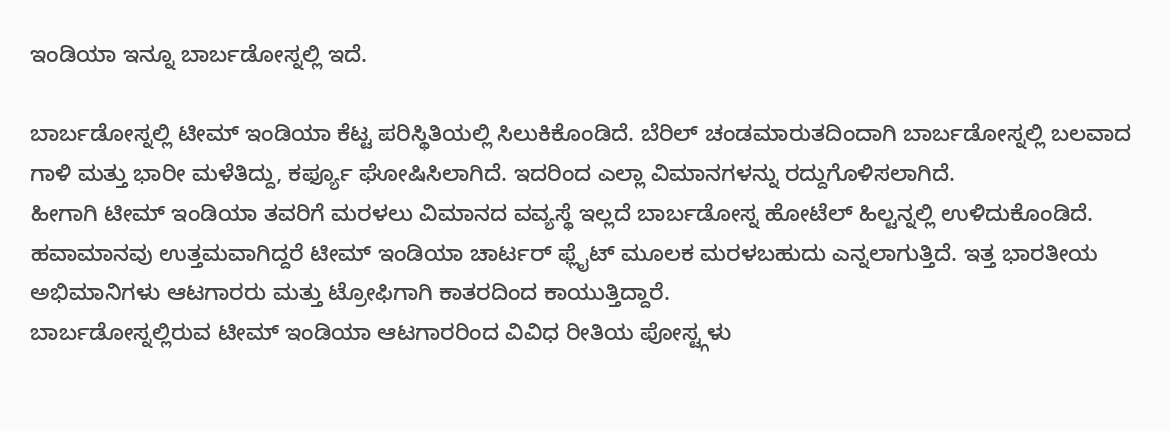ಇಂಡಿಯಾ ಇನ್ನೂ ಬಾರ್ಬಡೋಸ್ನಲ್ಲಿ ಇದೆ.

ಬಾರ್ಬಡೋಸ್ನಲ್ಲಿ ಟೀಮ್ ಇಂಡಿಯಾ ಕೆಟ್ಟ ಪರಿಸ್ಥಿತಿಯಲ್ಲಿ ಸಿಲುಕಿಕೊಂಡಿದೆ. ಬೆರಿಲ್ ಚಂಡಮಾರುತದಿಂದಾಗಿ ಬಾರ್ಬಡೋಸ್ನಲ್ಲಿ ಬಲವಾದ ಗಾಳಿ ಮತ್ತು ಭಾರೀ ಮಳೆತಿದ್ದು, ಕರ್ಫ್ಯೂ ಘೋಷಿಸಿಲಾಗಿದೆ. ಇದರಿಂದ ಎಲ್ಲಾ ವಿಮಾನಗಳನ್ನು ರದ್ದುಗೊಳಿಸಲಾಗಿದೆ.
ಹೀಗಾಗಿ ಟೀಮ್ ಇಂಡಿಯಾ ತವರಿಗೆ ಮರಳಲು ವಿಮಾನದ ವವ್ಯಸ್ಥೆ ಇಲ್ಲದೆ ಬಾರ್ಬಡೋಸ್ನ ಹೋಟೆಲ್ ಹಿಲ್ಟನ್ನಲ್ಲಿ ಉಳಿದುಕೊಂಡಿದೆ. ಹವಾಮಾನವು ಉತ್ತಮವಾಗಿದ್ದರೆ ಟೀಮ್ ಇಂಡಿಯಾ ಚಾರ್ಟರ್ ಫ್ಲೈಟ್ ಮೂಲಕ ಮರಳಬಹುದು ಎನ್ನಲಾಗುತ್ತಿದೆ. ಇತ್ತ ಭಾರತೀಯ ಅಭಿಮಾನಿಗಳು ಆಟಗಾರರು ಮತ್ತು ಟ್ರೋಫಿಗಾಗಿ ಕಾತರದಿಂದ ಕಾಯುತ್ತಿದ್ದಾರೆ.
ಬಾರ್ಬಡೋಸ್ನಲ್ಲಿರುವ ಟೀಮ್ ಇಂಡಿಯಾ ಆಟಗಾರರಿಂದ ವಿವಿಧ ರೀತಿಯ ಪೋಸ್ಟ್ಗಳು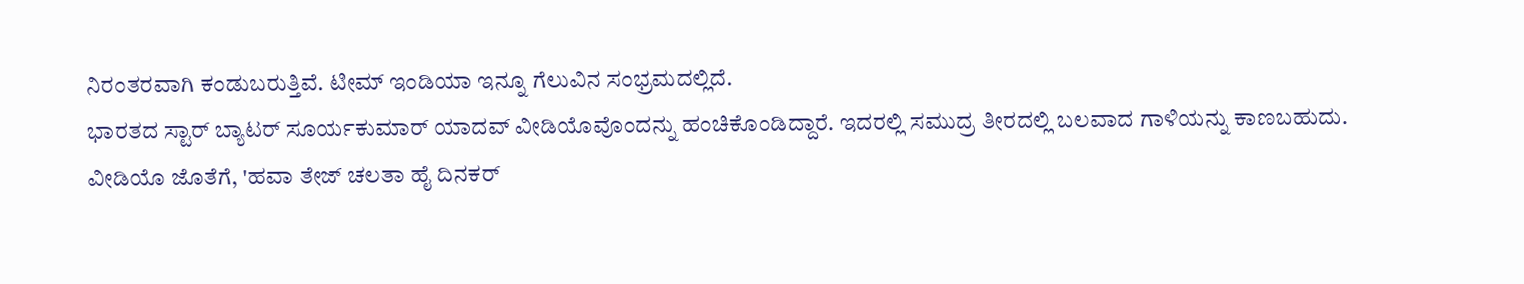ನಿರಂತರವಾಗಿ ಕಂಡುಬರುತ್ತಿವೆ. ಟೀಮ್ ಇಂಡಿಯಾ ಇನ್ನೂ ಗೆಲುವಿನ ಸಂಭ್ರಮದಲ್ಲಿದೆ.
ಭಾರತದ ಸ್ಟಾರ್ ಬ್ಯಾಟರ್ ಸೂರ್ಯಕುಮಾರ್ ಯಾದವ್ ವೀಡಿಯೊವೊಂದನ್ನು ಹಂಚಿಕೊಂಡಿದ್ದಾರೆ. ಇದರಲ್ಲಿ ಸಮುದ್ರ ತೀರದಲ್ಲಿ ಬಲವಾದ ಗಾಳಿಯನ್ನು ಕಾಣಬಹುದು.
ವೀಡಿಯೊ ಜೊತೆಗೆ, 'ಹವಾ ತೇಜ್ ಚಲತಾ ಹೈ ದಿನಕರ್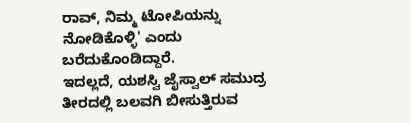ರಾವ್, ನಿಮ್ಮ ಟೋಪಿಯನ್ನು ನೋಡಿಕೊಳ್ಳಿ' ಎಂದು ಬರೆದುಕೊಂಡಿದ್ದಾರೆ.
ಇದಲ್ಲದೆ, ಯಶಸ್ವಿ ಜೈಸ್ವಾಲ್ ಸಮುದ್ರ ತೀರದಲ್ಲಿ ಬಲವಗಿ ಬೀಸುತ್ತಿರುವ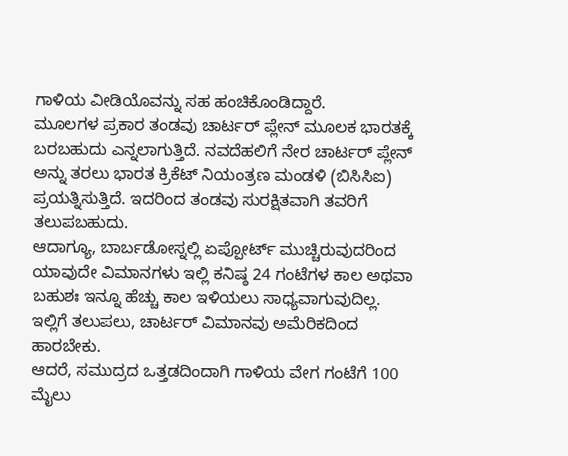ಗಾಳಿಯ ವೀಡಿಯೊವನ್ನು ಸಹ ಹಂಚಿಕೊಂಡಿದ್ದಾರೆ.
ಮೂಲಗಳ ಪ್ರಕಾರ ತಂಡವು ಚಾರ್ಟರ್ ಪ್ಲೇನ್ ಮೂಲಕ ಭಾರತಕ್ಕೆ ಬರಬಹುದು ಎನ್ನಲಾಗುತ್ತಿದೆ. ನವದೆಹಲಿಗೆ ನೇರ ಚಾರ್ಟರ್ ಪ್ಲೇನ್ ಅನ್ನು ತರಲು ಭಾರತ ಕ್ರಿಕೆಟ್ ನಿಯಂತ್ರಣ ಮಂಡಳಿ (ಬಿಸಿಸಿಐ) ಪ್ರಯತ್ನಿಸುತ್ತಿದೆ. ಇದರಿಂದ ತಂಡವು ಸುರಕ್ಷಿತವಾಗಿ ತವರಿಗೆ ತಲುಪಬಹುದು.
ಆದಾಗ್ಯೂ, ಬಾರ್ಬಡೋಸ್ನಲ್ಲಿ ಏಪ್ಪೋರ್ಟ್ ಮುಚ್ಚಿರುವುದರಿಂದ ಯಾವುದೇ ವಿಮಾನಗಳು ಇಲ್ಲಿ ಕನಿಷ್ಠ 24 ಗಂಟೆಗಳ ಕಾಲ ಅಥವಾ ಬಹುಶಃ ಇನ್ನೂ ಹೆಚ್ಚು ಕಾಲ ಇಳಿಯಲು ಸಾಧ್ಯವಾಗುವುದಿಲ್ಲ. ಇಲ್ಲಿಗೆ ತಲುಪಲು, ಚಾರ್ಟರ್ ವಿಮಾನವು ಅಮೆರಿಕದಿಂದ ಹಾರಬೇಕು.
ಆದರೆ, ಸಮುದ್ರದ ಒತ್ತಡದಿಂದಾಗಿ ಗಾಳಿಯ ವೇಗ ಗಂಟೆಗೆ 100 ಮೈಲು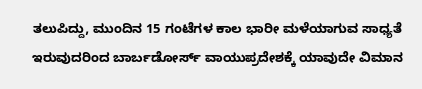ತಲುಪಿದ್ದು, ಮುಂದಿನ 15 ಗಂಟೆಗಳ ಕಾಲ ಭಾರೀ ಮಳೆಯಾಗುವ ಸಾಧ್ಯತೆ ಇರುವುದರಿಂದ ಬಾರ್ಬಡೋರ್ಸ್ ವಾಯುಪ್ರದೇಶಕ್ಕೆ ಯಾವುದೇ ವಿಮಾನ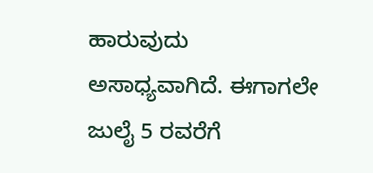ಹಾರುವುದು ಅಸಾಧ್ಯವಾಗಿದೆ. ಈಗಾಗಲೇ ಜುಲೈ 5 ರವರೆಗೆ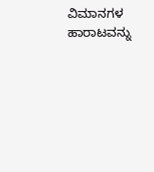ವಿಮಾನಗಳ ಹಾರಾಟವನ್ನು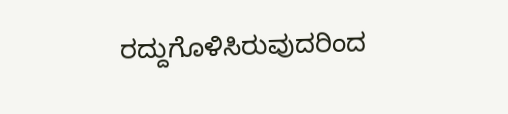ರದ್ದುಗೊಳಿಸಿರುವುದರಿಂದ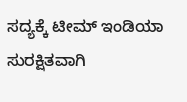ಸದ್ಯಕ್ಕೆ ಟೀಮ್ ಇಂಡಿಯಾ ಸುರಕ್ಷಿತವಾಗಿ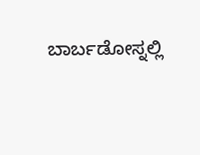ಬಾರ್ಬಡೋಸ್ನಲ್ಲಿ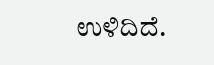ಉಳಿದಿದೆ.